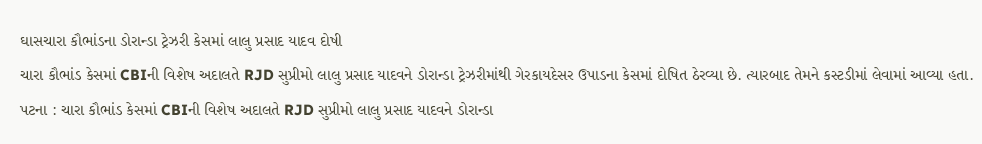ઘાસચારા કૌભાંડના ડોરાન્ડા ટ્રેઝરી કેસમાં લાલુ પ્રસાદ યાદવ દોષી
ચારા કૌભાંડ કેસમાં CBIની વિશેષ અદાલતે RJD સુપ્રીમો લાલુ પ્રસાદ યાદવને ડોરાન્ડા ટ્રેઝરીમાંથી ગેરકાયદેસર ઉપાડના કેસમાં દોષિત ઠેરવ્યા છે. ત્યારબાદ તેમને કસ્ટડીમાં લેવામાં આવ્યા હતા.
પટના : ચારા કૌભાંડ કેસમાં CBIની વિશેષ અદાલતે RJD સુપ્રીમો લાલુ પ્રસાદ યાદવને ડોરાન્ડા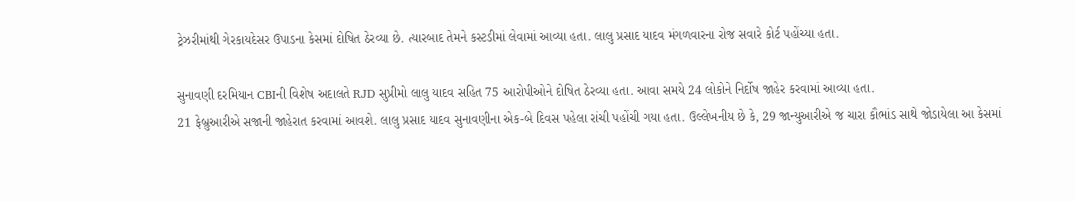ટ્રેઝરીમાંથી ગેરકાયદેસર ઉપાડના કેસમાં દોષિત ઠેરવ્યા છે. ત્યારબાદ તેમને કસ્ટડીમાં લેવામાં આવ્યા હતા. લાલુ પ્રસાદ યાદવ મંગળવારના રોજ સવારે કોર્ટ પહોંચ્યા હતા.

સુનાવણી દરમિયાન CBIની વિશેષ અદાલતે RJD સુપ્રીમો લાલુ યાદવ સહિત 75 આરોપીઓને દોષિત ઠેરવ્યા હતા. આવા સમયે 24 લોકોને નિર્દોષ જાહેર કરવામાં આવ્યા હતા.
21 ફેબ્રુઆરીએ સજાની જાહેરાત કરવામાં આવશે. લાલુ પ્રસાદ યાદવ સુનાવણીના એક-બે દિવસ પહેલા રાંચી પહોંચી ગયા હતા. ઉલ્લેખનીય છે કે, 29 જાન્યુઆરીએ જ ચારા કૌભાંડ સાથે જોડાયેલા આ કેસમાં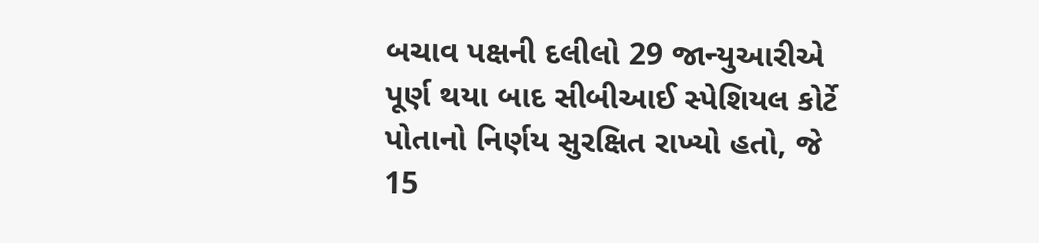બચાવ પક્ષની દલીલો 29 જાન્યુઆરીએ પૂર્ણ થયા બાદ સીબીઆઈ સ્પેશિયલ કોર્ટે પોતાનો નિર્ણય સુરક્ષિત રાખ્યો હતો, જે 15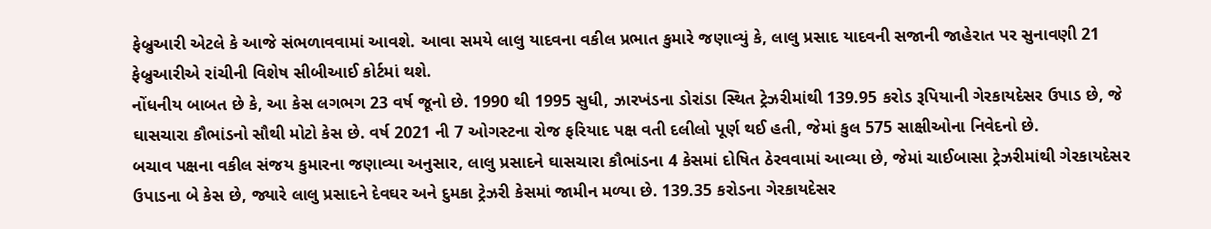ફેબ્રુઆરી એટલે કે આજે સંભળાવવામાં આવશે. આવા સમયે લાલુ યાદવના વકીલ પ્રભાત કુમારે જણાવ્યું કે, લાલુ પ્રસાદ યાદવની સજાની જાહેરાત પર સુનાવણી 21 ફેબ્રુઆરીએ રાંચીની વિશેષ સીબીઆઈ કોર્ટમાં થશે.
નોંધનીય બાબત છે કે, આ કેસ લગભગ 23 વર્ષ જૂનો છે. 1990 થી 1995 સુધી, ઝારખંડના ડોરાંડા સ્થિત ટ્રેઝરીમાંથી 139.95 કરોડ રૂપિયાની ગેરકાયદેસર ઉપાડ છે, જે ઘાસચારા કૌભાંડનો સૌથી મોટો કેસ છે. વર્ષ 2021 ની 7 ઓગસ્ટના રોજ ફરિયાદ પક્ષ વતી દલીલો પૂર્ણ થઈ હતી, જેમાં કુલ 575 સાક્ષીઓના નિવેદનો છે.
બચાવ પક્ષના વકીલ સંજય કુમારના જણાવ્યા અનુસાર, લાલુ પ્રસાદને ઘાસચારા કૌભાંડના 4 કેસમાં દોષિત ઠેરવવામાં આવ્યા છે, જેમાં ચાઈબાસા ટ્રેઝરીમાંથી ગેરકાયદેસર ઉપાડના બે કેસ છે, જ્યારે લાલુ પ્રસાદને દેવઘર અને દુમકા ટ્રેઝરી કેસમાં જામીન મળ્યા છે. 139.35 કરોડના ગેરકાયદેસર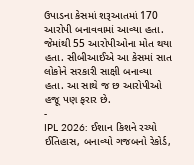ઉપાડના કેસમાં શરૂઆતમાં 170 આરોપી બનાવવામાં આવ્યા હતા. જેમાંથી 55 આરોપીઓના મોત થયા હતા. સીબીઆઈએ આ કેસમાં સાત લોકોને સરકારી સાક્ષી બનાવ્યા હતા. આ સાથે જ છ આરોપીઓ હજૂ પણ ફરાર છે.
-
IPL 2026: ઈશાન કિશને રચ્યો ઈતિહાસ, બનાવ્યો ગજબનો રેકોર્ડ,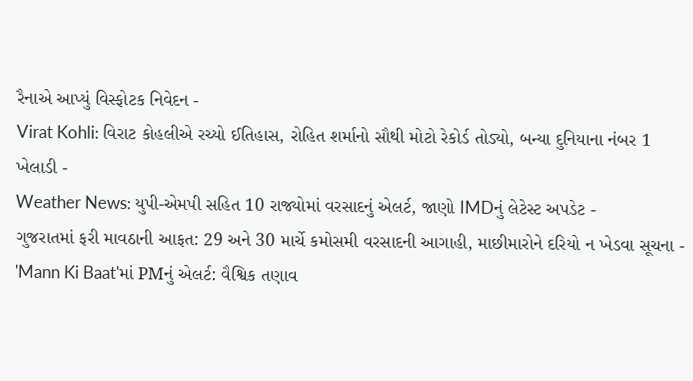રૈનાએ આપ્યું વિસ્ફોટક નિવેદન -
Virat Kohli: વિરાટ કોહલીએ રચ્યો ઈતિહાસ, રોહિત શર્માનો સૌથી મોટો રેકોર્ડ તોડ્યો, બન્યા દુનિયાના નંબર 1 ખેલાડી -
Weather News: યુપી-એમપી સહિત 10 રાજ્યોમાં વરસાદનું એલર્ટ, જાણો IMDનું લેટેસ્ટ અપડેટ -
ગુજરાતમાં ફરી માવઠાની આફત: 29 અને 30 માર્ચે કમોસમી વરસાદની આગાહી, માછીમારોને દરિયો ન ખેડવા સૂચના -
'Mann Ki Baat'માં PMનું એલર્ટ: વૈશ્વિક તણાવ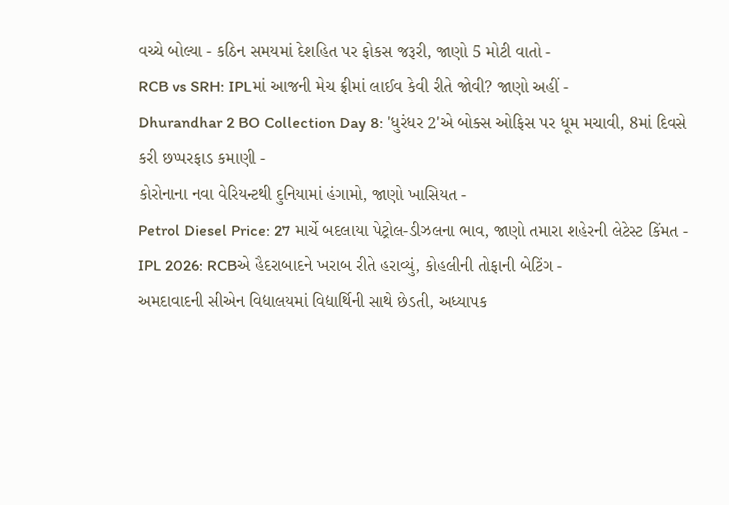વચ્ચે બોલ્યા - કઠિન સમયમાં દેશહિત પર ફોકસ જરૂરી, જાણો 5 મોટી વાતો -
RCB vs SRH: IPLમાં આજની મેચ ફ્રીમાં લાઈવ કેવી રીતે જોવી? જાણો અહીં -
Dhurandhar 2 BO Collection Day 8: 'ધુરંધર 2'એ બોક્સ ઓફિસ પર ધૂમ મચાવી, 8માં દિવસે કરી છપ્પરફાડ કમાણી -
કોરોનાના નવા વેરિયન્ટથી દુનિયામાં હંગામો, જાણો ખાસિયત -
Petrol Diesel Price: 27 માર્ચે બદલાયા પેટ્રોલ-ડીઝલના ભાવ, જાણો તમારા શહેરની લેટેસ્ટ કિંમત -
IPL 2026: RCBએ હૈદરાબાદને ખરાબ રીતે હરાવ્યું, કોહલીની તોફાની બેટિંગ -
અમદાવાદની સીએન વિદ્યાલયમાં વિદ્યાર્થિની સાથે છેડતી, અધ્યાપક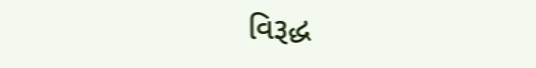વિરૂદ્ધ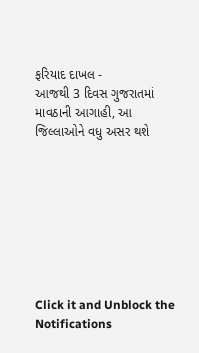ફરિયાદ દાખલ -
આજથી 3 દિવસ ગુજરાતમાં માવઠાની આગાહી, આ જિલ્લાઓને વધુ અસર થશે








Click it and Unblock the Notifications